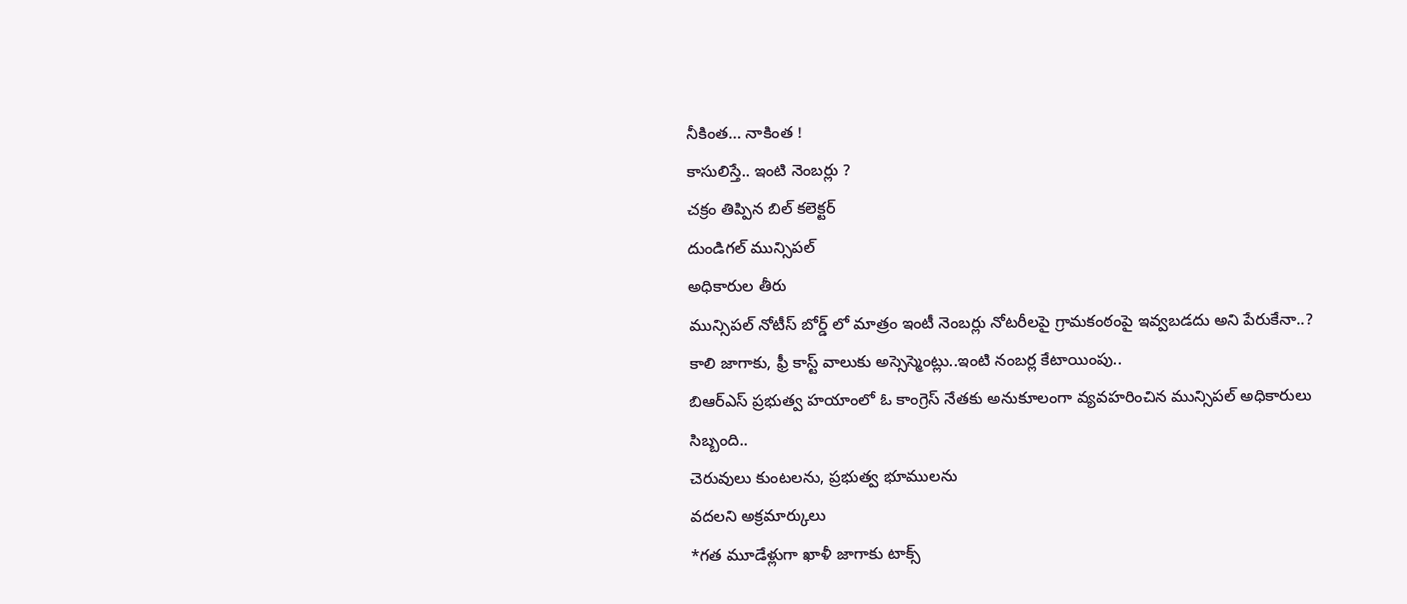నీకింత… నాకింత !
కాసులిస్తే.. ఇంటి నెంబర్లు ?
చక్రం తిప్పిన బిల్ కలెక్టర్
దుండిగల్ మున్సిపల్
అధికారుల తీరు
మున్సిపల్ నోటీస్ బోర్డ్ లో మాత్రం ఇంటీ నెంబర్లు నోటరీలపై గ్రామకంఠంపై ఇవ్వబడదు అని పేరుకేనా..?
కాలి జాగాకు, ఫ్రీ కాస్ట్ వాలుకు అస్సెస్మెంట్లు..ఇంటి నంబర్ల కేటాయింపు..
బిఆర్ఎస్ ప్రభుత్వ హయాంలో ఓ కాంగ్రెస్ నేతకు అనుకూలంగా వ్యవహరించిన మున్సిపల్ అధికారులు సిబ్బంది..
చెరువులు కుంటలను, ప్రభుత్వ భూములను
వదలని అక్రమార్కులు
*గత మూడేళ్లుగా ఖాళీ జాగాకు టాక్స్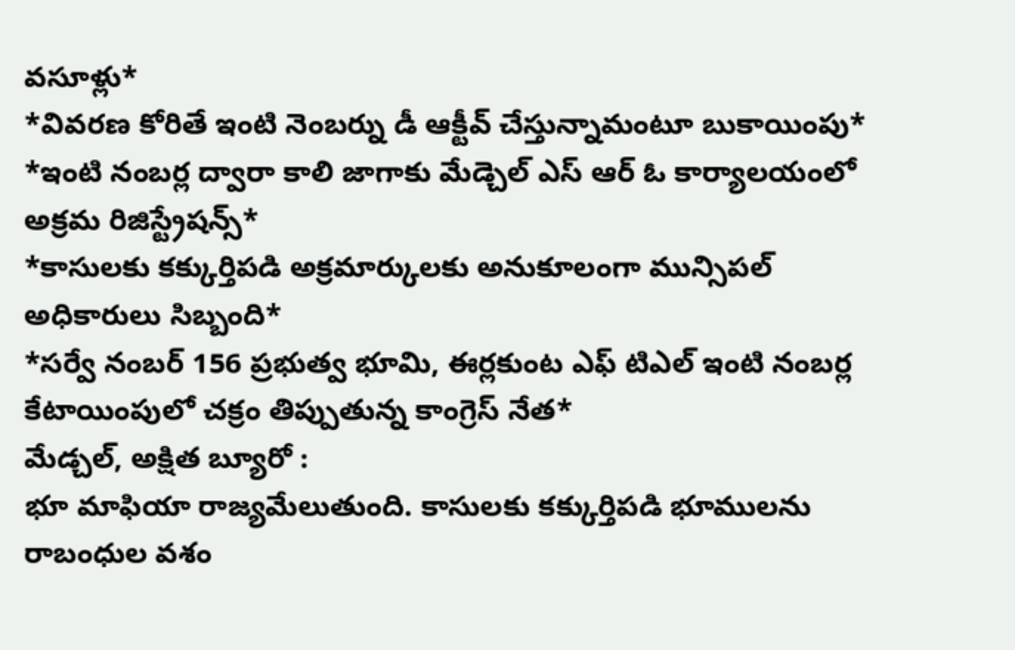వసూళ్లు*
*వివరణ కోరితే ఇంటి నెంబర్ను డీ ఆక్టీవ్ చేస్తున్నామంటూ బుకాయింపు*
*ఇంటి నంబర్ల ద్వారా కాలి జాగాకు మేడ్చెల్ ఎస్ ఆర్ ఓ కార్యాలయంలో అక్రమ రిజిస్ట్రేషన్స్*
*కాసులకు కక్కుర్తిపడి అక్రమార్కులకు అనుకూలంగా మున్సిపల్ అధికారులు సిబ్బంది*
*సర్వే నంబర్ 156 ప్రభుత్వ భూమి, ఈర్లకుంట ఎఫ్ టిఎల్ ఇంటి నంబర్ల కేటాయింపులో చక్రం తిప్పుతున్న కాంగ్రెస్ నేత*
మేడ్చల్, అక్షిత బ్యూరో :
భూ మాఫియా రాజ్యమేలుతుంది. కాసులకు కక్కుర్తిపడి భూములను రాబంధుల వశం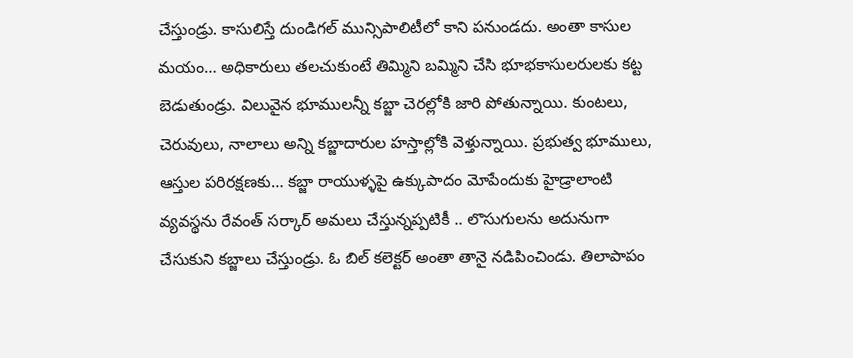చేస్తుండ్రు. కాసులిస్తే దుండిగల్ మున్సిపాలిటీలో కాని పనుండదు. అంతా కాసుల మయం… అధికారులు తలచుకుంటే తిమ్మిని బమ్మిని చేసి భూభకాసులరులకు కట్ట బెడుతుండ్రు. విలువైన భూములన్నీ కబ్జా చెరల్లోకి జారి పోతున్నాయి. కుంటలు, చెరువులు, నాలాలు అన్ని కబ్జాదారుల హస్తాల్లోకి వెళ్తున్నాయి. ప్రభుత్వ భూములు, ఆస్తుల పరిరక్షణకు… కబ్జా రాయుళ్ళపై ఉక్కుపాదం మోపేందుకు హైడ్రాలాంటి వ్యవస్థను రేవంత్ సర్కార్ అమలు చేస్తున్నప్పటికీ .. లొసుగులను అదునుగా చేసుకుని కబ్జాలు చేస్తుండ్రు. ఓ బిల్ కలెక్టర్ అంతా తానై నడిపించిండు. తిలాపాపం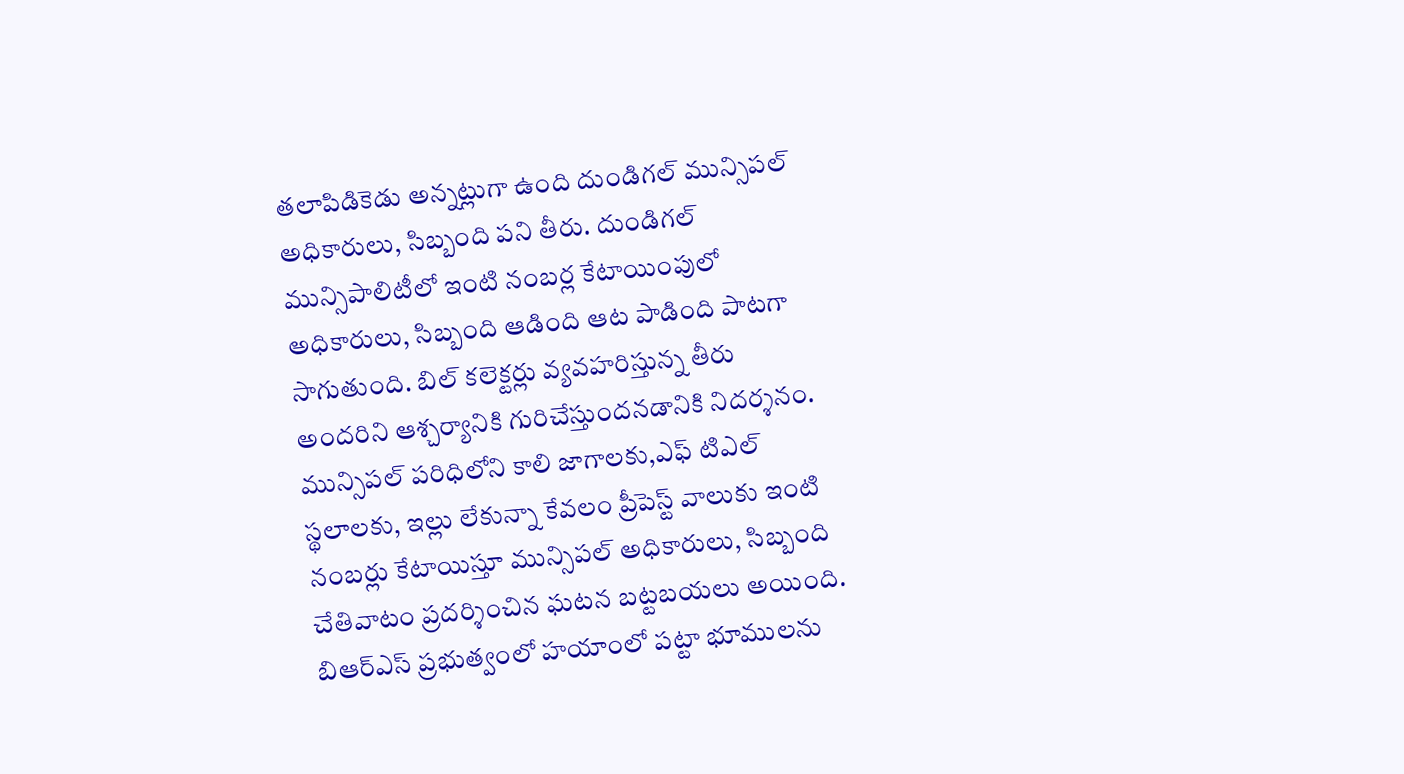తలాపిడికెడు అన్నట్లుగా ఉంది దుండిగల్ మున్సిపల్ అధికారులు, సిబ్బంది పని తీరు. దుండిగల్ మున్సిపాలిటీలో ఇంటి నంబర్ల కేటాయింపులో అధికారులు, సిబ్బంది ఆడింది ఆట పాడింది పాటగా సాగుతుంది. బిల్ కలెక్టర్లు వ్యవహరిస్తున్న తీరు అందరిని ఆశ్చర్యానికి గురిచేస్తుందనడానికి నిదర్శనం. మున్సిపల్ పరిధిలోని కాలి జాగాలకు,ఎఫ్ టిఎల్ స్థలాలకు, ఇల్లు లేకున్నా కేవలం ప్రీపెస్ట్ వాలుకు ఇంటి నంబర్లు కేటాయిస్తూ మున్సిపల్ అధికారులు, సిబ్బంది చేతివాటం ప్రదర్శించిన ఘటన బట్టబయలు అయింది. బిఆర్ఎస్ ప్రభుత్వంలో హయాంలో పట్టా భూములను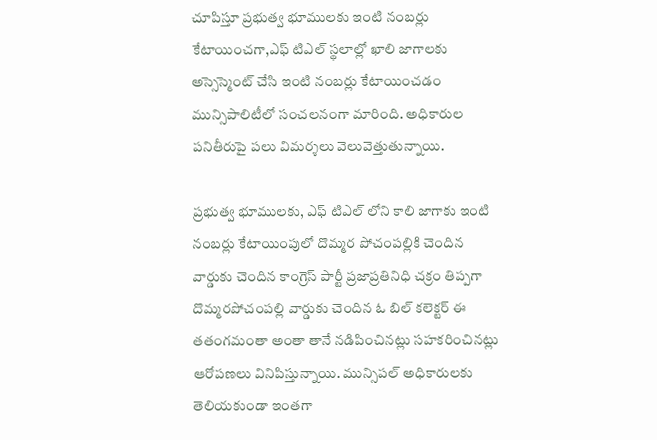చూపిస్తూ ప్రభుత్వ భూములకు ఇంటి నంబర్లు కేటాయించగా,ఎఫ్ టిఎల్ స్థలాల్లో ఖాలి జాగాలకు అస్సెస్మెంట్ చేసి ఇంటి నంబర్లు కేటాయించడం మున్సిపాలిటీలో సంచలనంగా మారింది. అధికారుల పనితీరుపై పలు విమర్శలు వెలువెత్తుతున్నాయి.

ప్రభుత్వ భూములకు, ఎఫ్ టిఎల్ లోని కాలి జాగాకు ఇంటి నంబర్లు కేటాయింపులో దొమ్మర పోచంపల్లికి చెందిన వార్డుకు చెందిన కాంగ్రెస్ పార్టీ ప్రజాప్రతినిధి చక్రం తిప్పగా దొమ్మరపోచంపల్లి వార్డుకు చెందిన ఓ బిల్ కలెక్టర్ ఈ తతంగమంతా అంతా తానే నడిపించినట్లు సహకరించినట్లు ఆరోపణలు వినిపిస్తున్నాయి. మున్సిపల్ అధికారులకు తెలియకుండా ఇంతగా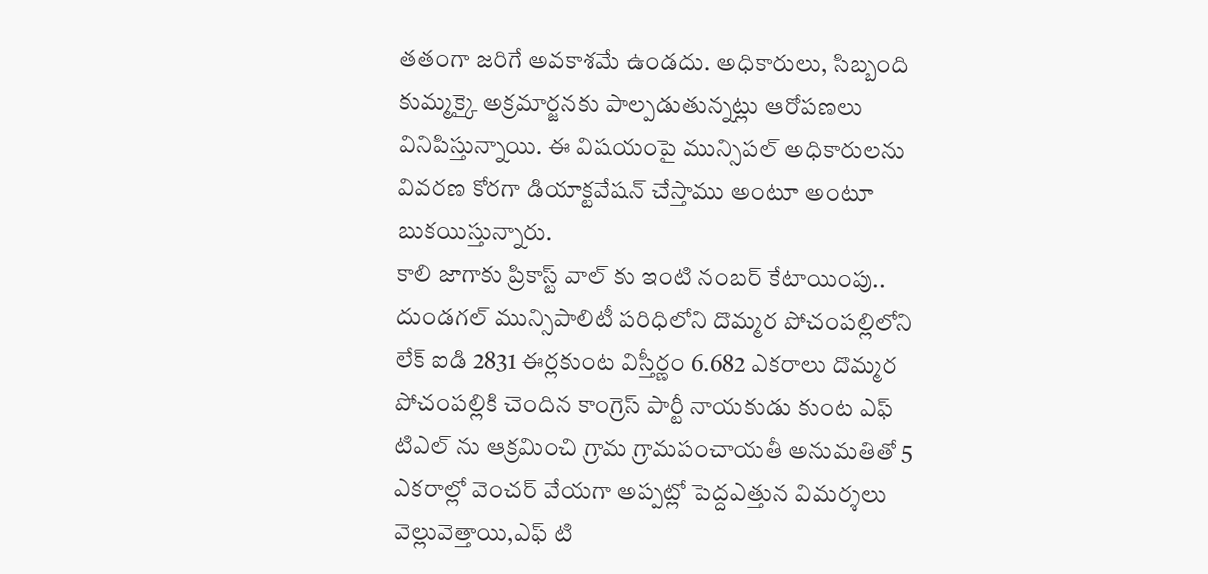తతంగా జరిగే అవకాశమే ఉండదు. అధికారులు, సిబ్బంది కుమ్మక్కై అక్రమార్జనకు పాల్పడుతున్నట్లు ఆరోపణలు వినిపిస్తున్నాయి. ఈ విషయంపై మున్సిపల్ అధికారులను వివరణ కోరగా డియాక్టవేషన్ చేస్తాము అంటూ అంటూ బుకయిస్తున్నారు.
కాలి జాగాకు ప్రికాస్ట్ వాల్ కు ఇంటి నంబర్ కేటాయింపు..
దుండగల్ మున్సిపాలిటీ పరిధిలోని దొమ్మర పోచంపల్లిలోని లేక్ ఐడి 2831 ఈర్లకుంట విస్తీర్ణం 6.682 ఎకరాలు దొమ్మర పోచంపల్లికి చెందిన కాంగ్రెస్ పార్టీ నాయకుడు కుంట ఎఫ్ టిఎల్ ను ఆక్రమించి గ్రామ గ్రామపంచాయతీ అనుమతితో 5 ఎకరాల్లో వెంచర్ వేయగా అప్పట్లో పెద్దఎత్తున విమర్శలు వెల్లువెత్తాయి,ఎఫ్ టి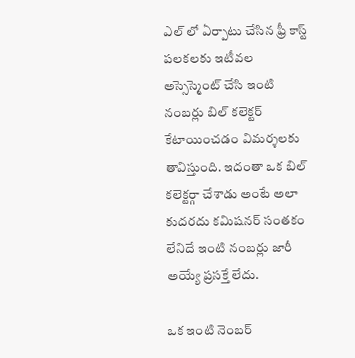ఎల్ లో ఏర్పాటు చేసిన ఫ్రీ కాస్ట్ పలకలకు ఇటీవల అస్సెస్మెంట్ చేసి ఇంటి నంబర్లు బిల్ కలెక్టర్ కేటాయించడం విమర్శలకు తావిస్తుంది. ఇదంతా ఒక బిల్ కలెక్టర్గా చేశాడు అంటే అలా కుదరదు కమిషనర్ సంతకం లేనిదే ఇంటి నంబర్లు జారీ అయ్యే ప్రసక్తే లేదు.

ఒక ఇంటి నెంబర్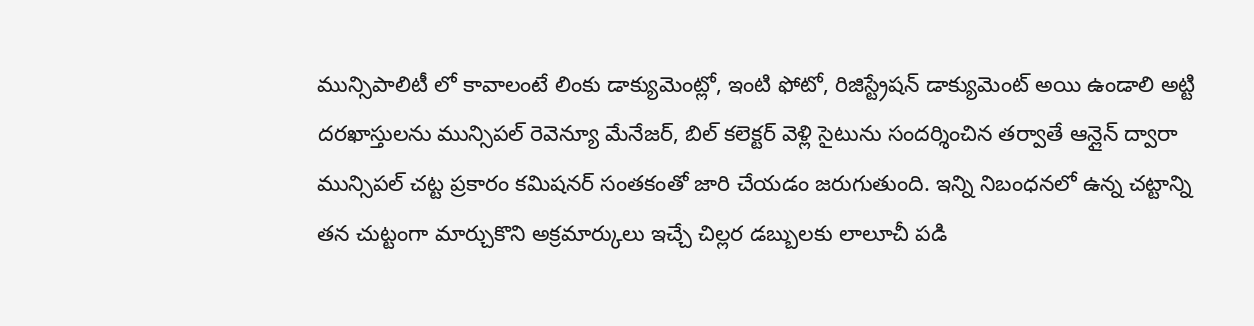మున్సిపాలిటీ లో కావాలంటే లింకు డాక్యుమెంట్లో, ఇంటి ఫోటో, రిజిస్ట్రేషన్ డాక్యుమెంట్ అయి ఉండాలి అట్టి దరఖాస్తులను మున్సిపల్ రెవెన్యూ మేనేజర్, బిల్ కలెక్టర్ వెళ్లి సైటును సందర్శించిన తర్వాతే ఆన్లైన్ ద్వారా మున్సిపల్ చట్ట ప్రకారం కమిషనర్ సంతకంతో జారి చేయడం జరుగుతుంది. ఇన్ని నిబంధనలో ఉన్న చట్టాన్ని తన చుట్టంగా మార్చుకొని అక్రమార్కులు ఇచ్చే చిల్లర డబ్బులకు లాలూచీ పడి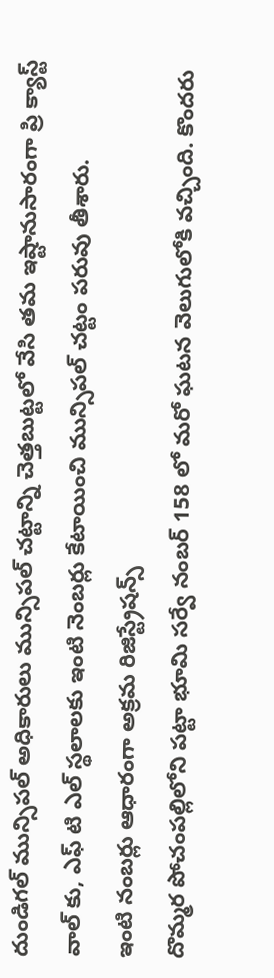దుండిగల్ మున్సిపల్ అధికారులు మున్సిపల్ చట్టాన్ని చెత్తబుట్టలో వేసి తమ ఇష్టానుసారంగా ప్రి క్యాస్ట్ వాల్ కు, ఎఫ్ టి ఎల్ స్థలాలకు ఇంటి నెంబర్లు కేటాయించి మున్సిపల్ చట్టం పరువు తీశారు.
ఇంటి నంబర్లు ఆధారంగా అక్రమ రిజిస్ట్రేషన్స్
దొమ్మర పోచంపల్లిలోని పట్టా భూమి సర్వే నంబర్ 158 లో మరో ఘటన వెలుగులోకి వచ్చింది. కొందరు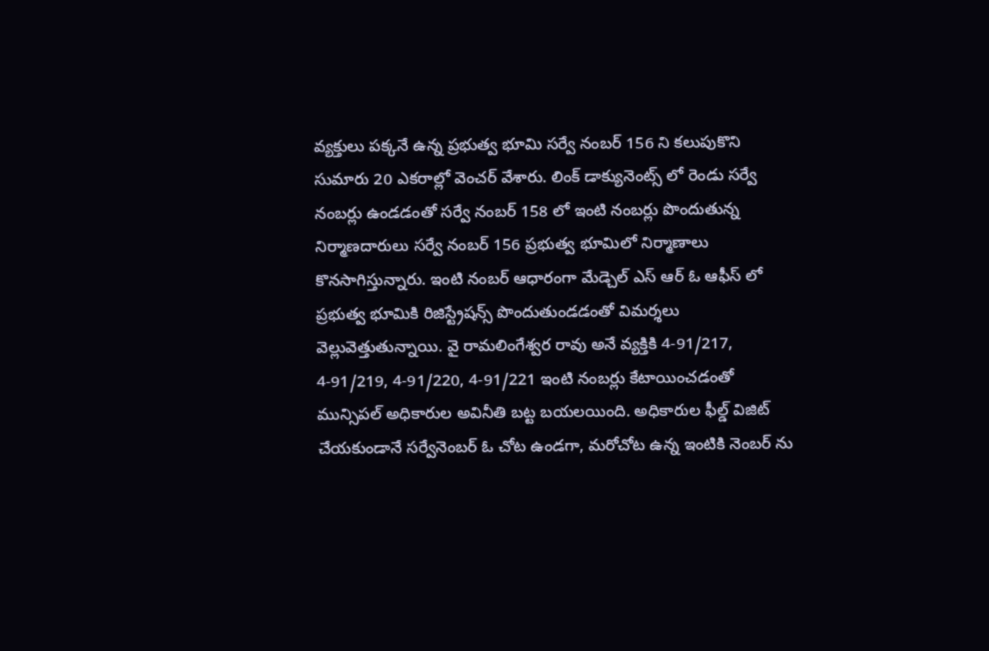వ్యక్తులు పక్కనే ఉన్న ప్రభుత్వ భూమి సర్వే నంబర్ 156 ని కలుపుకొని సుమారు 20 ఎకరాల్లో వెంచర్ వేశారు. లింక్ డాక్యునెంట్స్ లో రెండు సర్వే నంబర్లు ఉండడంతో సర్వే నంబర్ 158 లో ఇంటి నంబర్లు పొందుతున్న నిర్మాణదారులు సర్వే నంబర్ 156 ప్రభుత్వ భూమిలో నిర్మాణాలు కొనసాగిస్తున్నారు. ఇంటి నంబర్ ఆధారంగా మేడ్చెల్ ఎస్ ఆర్ ఓ ఆఫీస్ లో ప్రభుత్వ భూమికి రిజిస్ట్రేషన్స్ పొందుతుండడంతో విమర్శలు వెల్లువెత్తుతున్నాయి. వై రామలింగేశ్వర రావు అనే వ్యక్తికి 4-91/217, 4-91/219, 4-91/220, 4-91/221 ఇంటి నంబర్లు కేటాయించడంతో మున్సిపల్ అధికారుల అవినీతి బట్ట బయలయింది. అధికారుల ఫీల్డ్ విజిట్ చేయకుండానే సర్వేనెంబర్ ఓ చోట ఉండగా, మరోచోట ఉన్న ఇంటికి నెంబర్ ను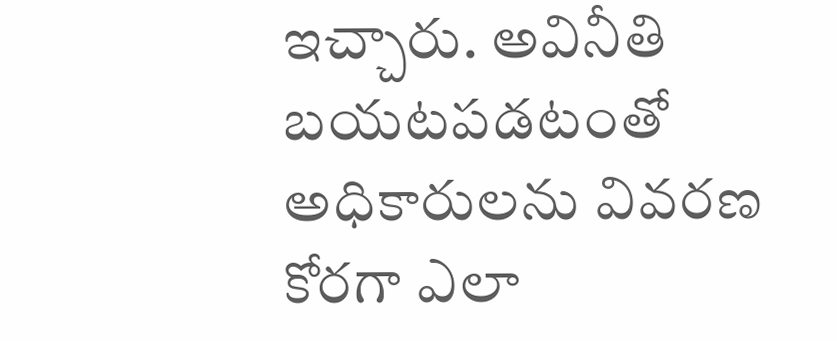ఇచ్చారు. అవినీతి బయటపడటంతో అధికారులను వివరణ కోరగా ఎలా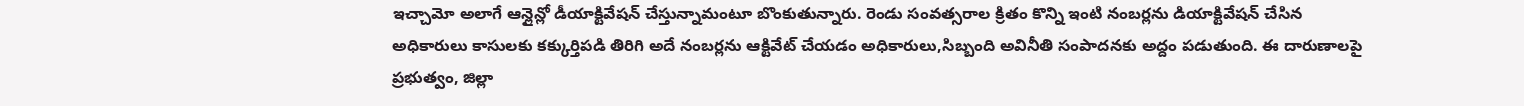ఇచ్చామో అలాగే ఆన్లైన్లో డీయాక్టివేషన్ చేస్తున్నామంటూ బొంకుతున్నారు. రెండు సంవత్సరాల క్రితం కొన్ని ఇంటి నంబర్లను డియాక్టివేషన్ చేసిన అధికారులు కాసులకు కక్కుర్తిపడి తిరిగి అదే నంబర్లను ఆక్టివేట్ చేయడం అధికారులు,సిబ్బంది అవినీతి సంపాదనకు అద్దం పడుతుంది. ఈ దారుణాలపై ప్రభుత్వం, జిల్లా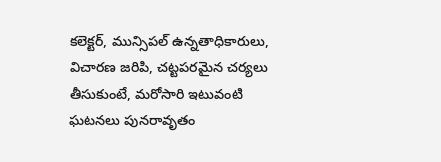కలెక్టర్, మున్సిపల్ ఉన్నతాధికారులు, విచారణ జరిపి, చట్టపరమైన చర్యలు తీసుకుంటే, మరోసారి ఇటువంటి ఘటనలు పునరావృతం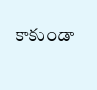కాకుండా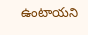ఉంటాయని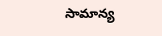సామాన్య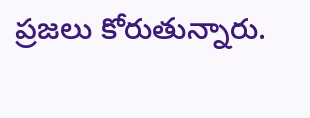ప్రజలు కోరుతున్నారు.